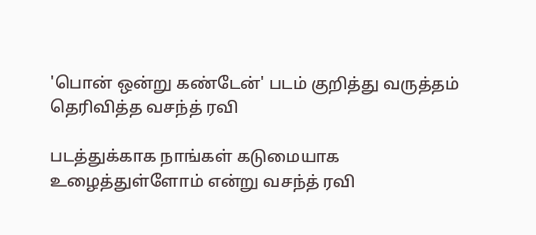'பொன் ஒன்று கண்டேன்' படம் குறித்து வருத்தம் தெரிவித்த வசந்த் ரவி

படத்துக்காக நாங்கள் கடுமையாக உழைத்துள்ளோம் என்று வசந்த் ரவி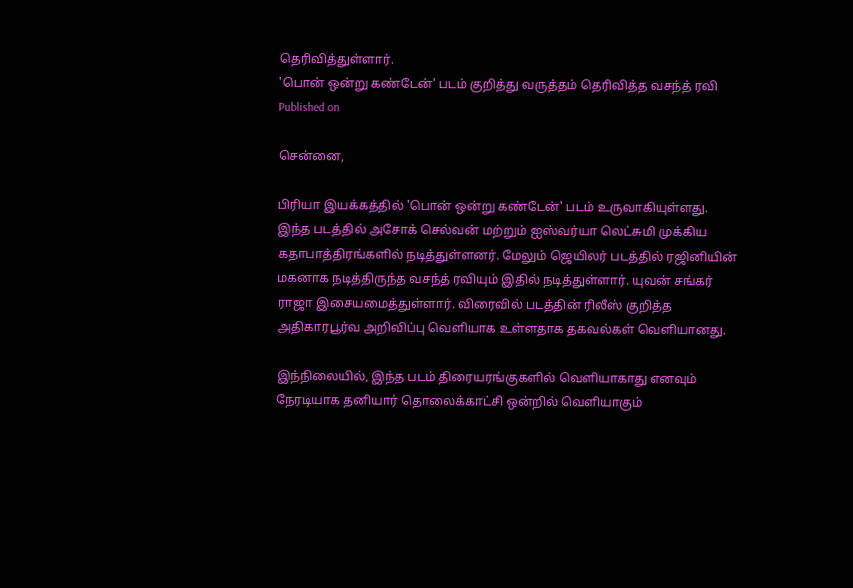தெரிவித்துள்ளார்.
'பொன் ஒன்று கண்டேன்' படம் குறித்து வருத்தம் தெரிவித்த வசந்த் ரவி
Published on

சென்னை,

பிரியா இயக்கத்தில் 'பொன் ஒன்று கண்டேன்' படம் உருவாகியுள்ளது. இந்த படத்தில் அசோக் செல்வன் மற்றும் ஐஸ்வர்யா லெட்சுமி முக்கிய கதாபாத்திரங்களில் நடித்துள்ளனர். மேலும் ஜெயிலர் படத்தில் ரஜினியின் மகனாக நடித்திருந்த வசந்த் ரவியும் இதில் நடித்துள்ளார். யுவன் சங்கர் ராஜா இசையமைத்துள்ளார். விரைவில் படத்தின் ரிலீஸ் குறித்த அதிகாரபூர்வ அறிவிப்பு வெளியாக உள்ளதாக தகவல்கள் வெளியானது.

இந்நிலையில், இந்த படம் திரையரங்குகளில் வெளியாகாது எனவும் நேரடியாக தனியார் தொலைக்காட்சி ஒன்றில் வெளியாகும்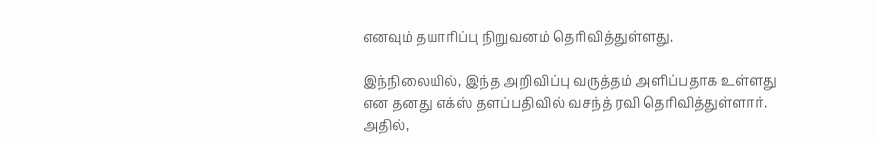எனவும் தயாரிப்பு நிறுவனம் தெரிவித்துள்ளது.

இந்நிலையில், இந்த அறிவிப்பு வருத்தம் அளிப்பதாக உள்ளது என தனது எக்ஸ் தளப்பதிவில் வசந்த் ரவி தெரிவித்துள்ளார். அதில்,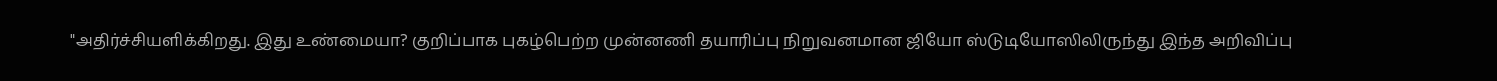"அதிர்ச்சியளிக்கிறது. இது உண்மையா? குறிப்பாக புகழ்பெற்ற முன்னணி தயாரிப்பு நிறுவனமான ஜியோ ஸ்டுடியோஸிலிருந்து இந்த அறிவிப்பு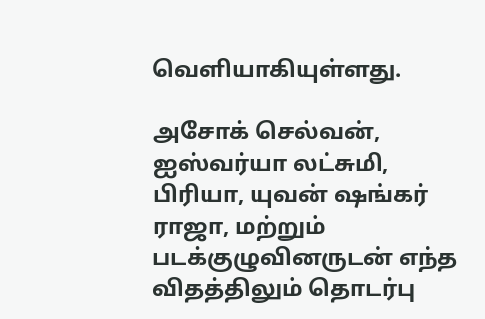வெளியாகியுள்ளது.

அசோக் செல்வன், ஐஸ்வர்யா லட்சுமி, பிரியா, யுவன் ஷங்கர் ராஜா, மற்றும் படக்குழுவினருடன் எந்த விதத்திலும் தொடர்பு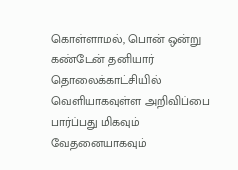கொள்ளாமல், பொன் ஒன்று கண்டேன் தனியார் தொலைக்காட்சியில் வெளியாகவுள்ள அறிவிப்பை பார்ப்பது மிகவும் வேதனையாகவும்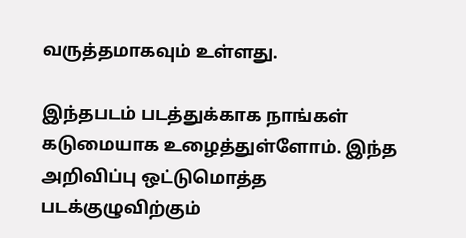வருத்தமாகவும் உள்ளது.

இந்தபடம் படத்துக்காக நாங்கள் கடுமையாக உழைத்துள்ளோம். இந்த அறிவிப்பு ஒட்டுமொத்த படக்குழுவிற்கும்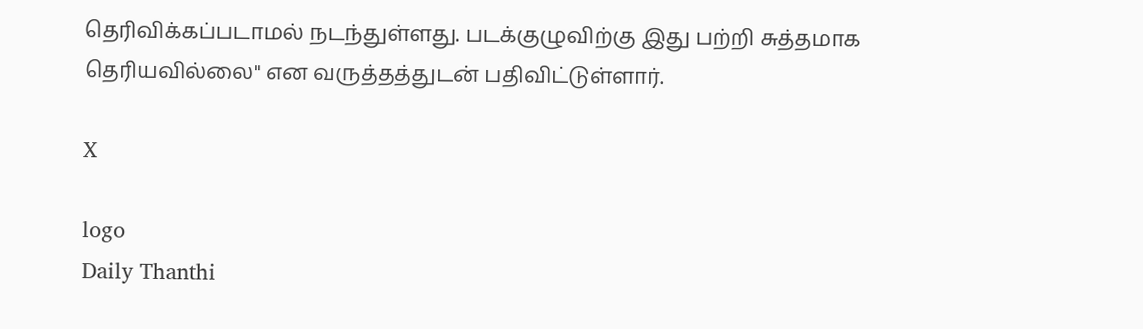தெரிவிக்கப்படாமல் நடந்துள்ளது. படக்குழுவிற்கு இது பற்றி சுத்தமாக தெரியவில்லை" என வருத்தத்துடன் பதிவிட்டுள்ளார்.

X

logo
Daily Thanthi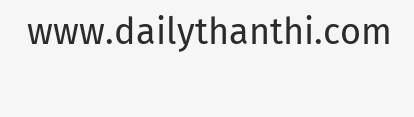www.dailythanthi.com